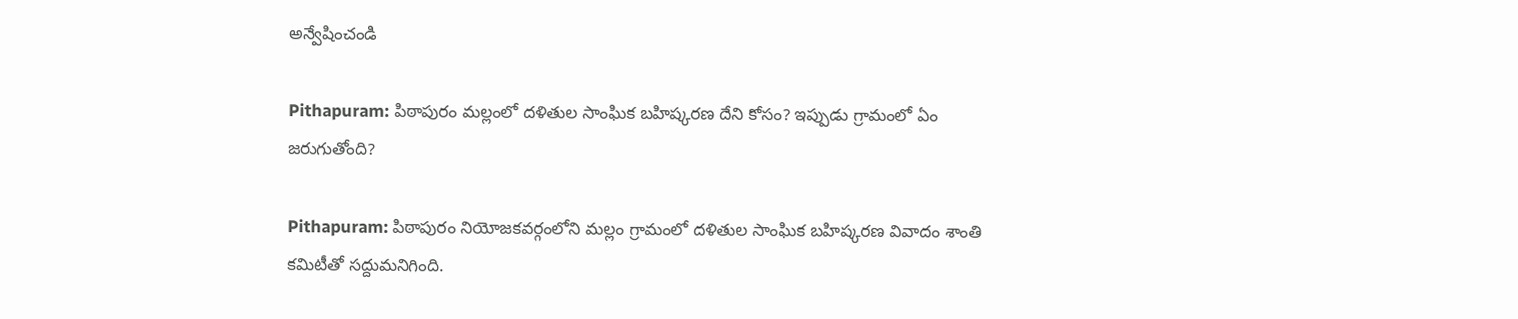అన్వేషించండి

Pithapuram: పిఠాపురం మల్లంలో దళితుల సాంఘిక బహిష్కరణ దేని కోసం? ఇప్పుడు గ్రామంలో ఏం జరుగుతోంది?

Pithapuram: పిఠాపురం నియోజ‌క‌వ‌ర్గంలోని మ‌ల్లం గ్రామంలో ద‌ళితుల సాంఘిక బ‌హిష్క‌ర‌ణ వివాదం శాంతి క‌మిటీతో స‌ద్దుమ‌నిగింది.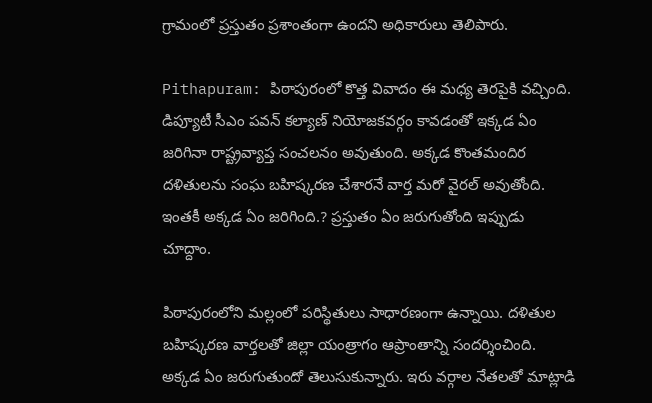గ్రామంలో ప్ర‌స్తుతం ప్ర‌శాంతంగా ఉంద‌ని అధికారులు తెలిపారు.

Pithapuram: పిఠాపురంలో కొత్త వివాదం ఈ మధ్య తెరపైకి వచ్చింది. డిప్యూటీ సీఎం పవన్ కల్యాణ్‌ నియోజకవర్గం కావడంతో ఇక్కడ ఏం జరిగినా రాష్ట్రవ్యాప్త సంచలనం అవుతుంది. అక్కడ కొంతమందిర దళితులను సంఘ బహిష్కరణ చేశారనే వార్త మరో వైరల్ అవుతోంది. ఇంతకీ అక్కడ ఏం జరిగింది.? ప్రస్తుతం ఏం జరుగుతోంది ఇప్పుడు చూద్దాం.

పిఠాపురంలోని మల్లంలో పరిస్థితులు సాధారణంగా ఉన్నాయి. దళితుల బహిష్కరణ వార్తలతో జిల్లా యంత్రాగం ఆప్రాంతాన్ని సందర్శించింది. అక్కడ ఏం జరుగుతుందో తెలుసుకున్నారు. ఇరు వర్గాల నేతలతో మాట్లాడి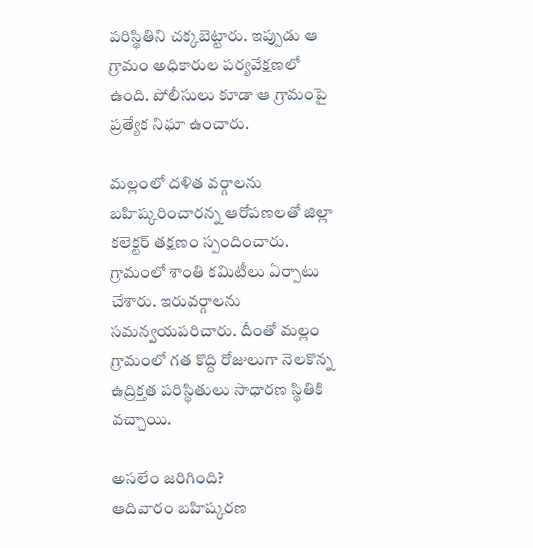పరిస్థితిని చక్కబెట్టారు. ఇప్పుడు ఆ గ్రామం అధికారుల పర్యవేక్షణలో ఉంది. పోలీసులు కూడా ఆ గ్రామంపై ప్రత్యేక నిఘా ఉంచారు.

మల్లంలో దళిత వర్గాలను బహిష్కరించారన్న ఆరోపణలతో జిల్లా కలెక్టర్‌ తక్షణం స్పందించారు. గ్రామంలో శాంతి కమిటీలు ఏర్పాటు చేశారు. ఇరువర్గాలను సమన్వయపరిచారు. దీంతో మల్లం గ్రామంలో గత కొద్ది రోజులుగా నెలకొన్న ఉద్రిక్తత పరిస్థితులు సాధారణ స్థితికి వచ్చాయి.

అసలేం జరిగింది?
ఆదివారం బహిష్కరణ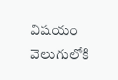విషయం వెలుగులోకి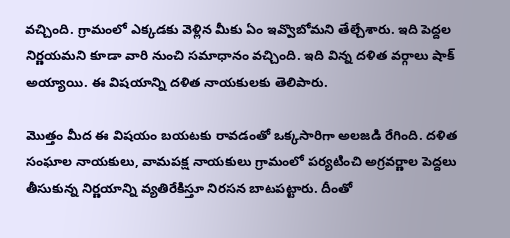వచ్చింది. గ్రామంలో ఎక్కడకు వెళ్లిన మీకు ఏం ఇవ్వొబోమని తేల్చేశారు. ఇది పెద్దల నిర్ణయమని కూడా వారి నుంచి సమాధానం వచ్చింది. ఇది విన్న దళిత వర్గాలు షాక్ అయ్యాయి. ఈ విషయాన్ని దళిత నాయకులకు తెలిపారు.

మొత్తం మీద ఈ విషయం బయటకు రావడంతో ఒక్కసారిగా అలజడి రేగింది. దళిత సంఘాల నాయకులు, వామపక్ష నాయకులు గ్రామంలో పర్యటించి అగ్రవర్ణాల పెద్దలు తీసుకున్న నిర్ణయాన్ని వ్యతిరేకిస్తూ నిరసన బాటపట్టారు. దీంతో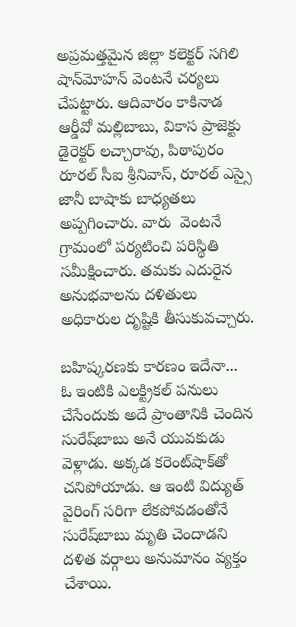అప్రమత్తమైన జిల్లా కలెక్టర్‌ సగిలి షాన్‌మోహన్‌ వెంటనే చర్యలు చేపట్టారు. ఆదివారం కాకినాడ ఆర్డీవో మల్లిబాబు, వికాస ప్రాజెక్టు డైరెక్టర్‌ లచ్చారావు, పిఠాపురం రూరల్‌ సీఐ శ్రీనివాస్‌, రూరల్‌ ఎస్సై జానీ బాషాకు బాధ్యతలు అప్పగించారు. వారు  వెంటనే గ్రామంలో పర్యటించి పరిస్థితి సమీక్షించారు. తమకు ఎదురైన అనుభవాలను దళితులు అధికారుల దృష్టికి తీసుకువచ్చారు.

బహిష్కరణకు కారణం ఇదేనా...
ఓ ఇంటికి ఎలక్ట్రికల్‌ పనులు చేసేందుకు అదే ప్రాంతానికి చెందిన సురేష్‌బాబు అనే యువకుడు వెళ్లాడు. అక్కడ కరెంట్‌షాక్‌తో చనిపోయాడు. ఆ ఇంటి విద్యుత్ వైరింగ్‌ సరిగా లేకపోవడంతోనే సురేష్‌బాబు మృతి చెందాడని దళిత వర్గాలు అనుమానం వ్యక్తం చేశాయి.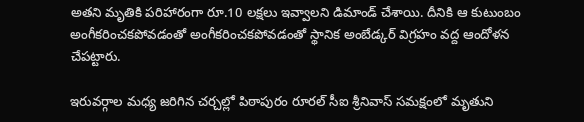అతని మృతికి పరిహారంగా రూ.10 లక్షలు ఇవ్వాలని డిమాండ్‌ చేశాయి. దీనికి ఆ కుటుంబం అంగీకరించకపోవడంతో అంగీకరించకపోవడంతో స్థానిక అంబేడ్కర్‌ విగ్రహం వద్ద ఆందోళన చేపట్టారు.

ఇరువర్గాల మధ్య జరిగిన చర్చల్లో పిఠాపురం రూరల్‌ సీఐ శ్రీనివాస్‌ సమక్షంలో మృతుని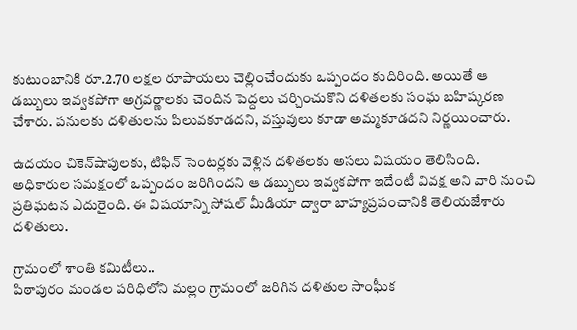కుటుంబానికి రూ.2.70 లక్షల రూపాయలు చెల్లించేందుకు ఒప్పందం కుదిరింది. అయితే ఆ డబ్బులు ఇవ్వకపోగా అగ్రవర్ణాలకు చెందిన పెద్దలు చర్చించుకొని దళితలకు సంఘ బహిష్కరణ చేశారు. పనులకు దళితులను పిలువకూడదని, వస్తువులు కూడా అమ్మకూడదని నిర్ణయించారు.

ఉదయం చికెన్‌షాపులకు, టిఫిన్‌ సెంటర్లకు వెళ్లిన దళితలకు అసలు విషయం తెలిసింది. అధికారుల సమక్షంలో ఒప్పందం జరిగిందని ఆ డబ్బులు ఇవ్వకపోగా ఇదేంటీ వివక్ష అని వారి నుంచి ప్రతిఘటన ఎదురైంది. ఈ విషయాన్ని సోషల్ మీడియా ద్వారా బాహ్యప్రపంచానికి తెలియజేశారు దళితులు.

గ్రామంలో శాంతి కమిటీలు..
పిఠాపురం మండల పరిధిలోని మల్లం గ్రామంలో జరిగిన దళితుల సాంఫీుక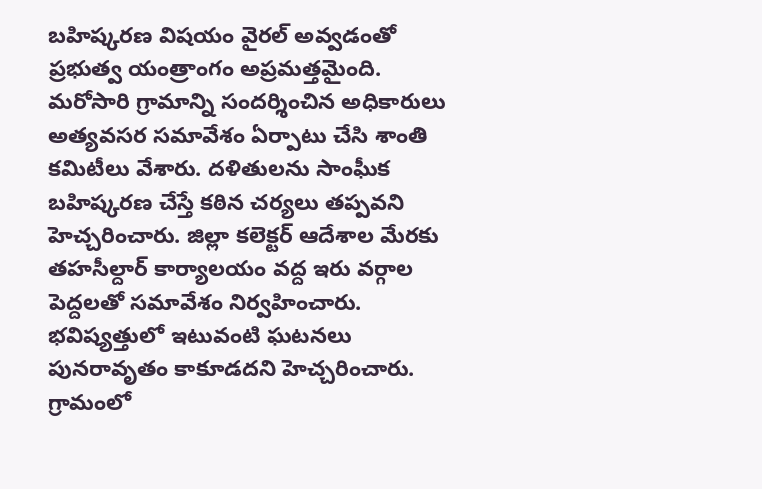బహిష్కరణ విషయం వైరల్ అవ్వడంతో ప్రభుత్వ యంత్రాంగం అప్రమత్తమైంది.  మరోసారి గ్రామాన్ని సందర్శించిన అధికారులు అత్యవసర సమావేశం ఏర్పాటు చేసి శాంతి కమిటీలు వేశారు. దళితులను సాంఫీుక బహిష్కరణ చేస్తే కఠిన చర్యలు తప్పవని హెచ్చరించారు. జిల్లా కలెక్టర్‌ ఆదేశాల మేరకు తహసీల్దార్‌ కార్యాలయం వద్ద ఇరు వర్గాల పెద్దలతో సమావేశం నిర్వహించారు. భవిష్యత్తులో ఇటువంటి ఘటనలు పునరావృతం కాకూడదని హెచ్చరించారు. గ్రామంలో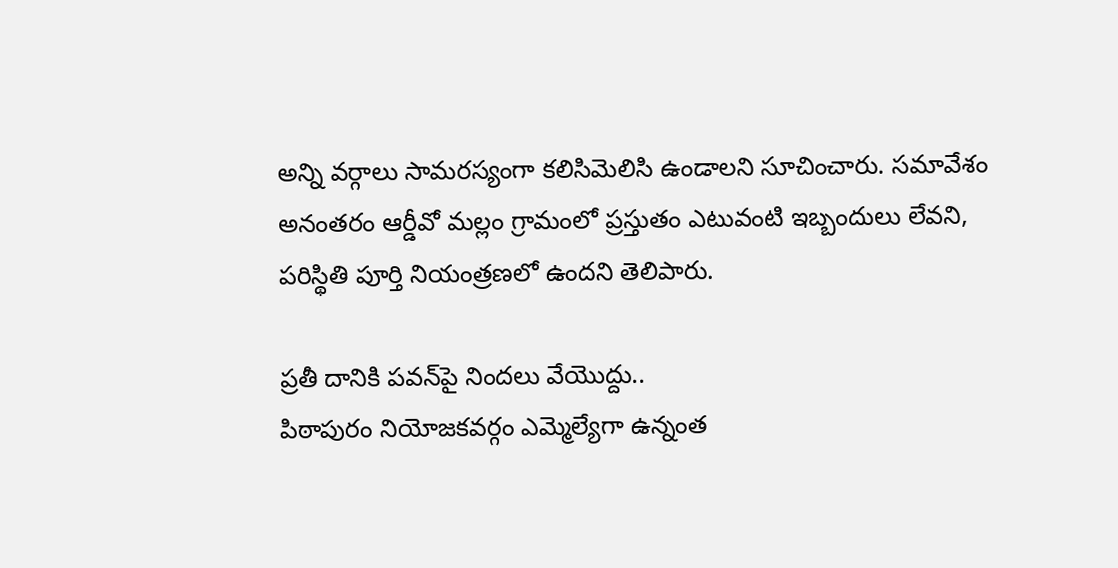అన్ని వర్గాలు సామరస్యంగా కలిసిమెలిసి ఉండాలని సూచించారు. సమావేశం అనంతరం ఆర్డీవో మల్లం గ్రామంలో ప్రస్తుతం ఎటువంటి ఇబ్బందులు లేవని, పరిస్థితి పూర్తి నియంత్రణలో ఉందని తెలిపారు.

ప్రతీ దానికి పవన్‌పై నిందలు వేయొద్దు..
పిఠాపురం నియోజకవర్గం ఎమ్మెల్యేగా ఉన్నంత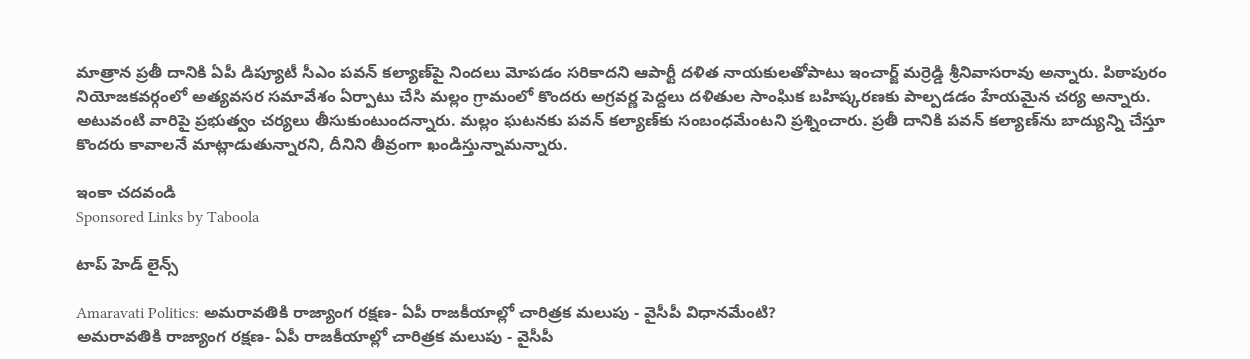మాత్రాన ప్రతీ దానికి ఏపీ డిప్యూటీ సీఎం పవన్‌ కల్యాణ్‌పై నిందలు మోపడం సరికాదని ఆపార్టీ దళిత నాయకులతోపాటు ఇంచార్జ్‌ మర్రెడ్డి శ్రీనివాసరావు అన్నారు. పిఠాపురం నియోజకవర్గంలో అత్యవసర సమావేశం ఏర్పాటు చేసి మల్లం గ్రామంలో కొందరు అగ్రవర్ణ పెద్దలు దళితుల సాంఘిక బహిష్కరణకు పాల్పడడం హేయమైన చర్య అన్నారు. అటువంటి వారిపై ప్రభుత్వం చర్యలు తీసుకుంటుందన్నారు. మల్లం ఘటనకు పవన్‌ కల్యాణ్‌కు సంబంధమేంటని ప్రశ్నించారు. ప్రతీ దానికి పవన్‌ కల్యాణ్‌ను బాద్యున్ని చేస్తూ కొందరు కావాలనే మాట్లాడుతున్నారని, దీనిని తీవ్రంగా ఖండిస్తున్నామన్నారు.

ఇంకా చదవండి
Sponsored Links by Taboola

టాప్ హెడ్ లైన్స్

Amaravati Politics: అమరావతికి రాజ్యాంగ రక్షణ- ఏపీ రాజకీయాల్లో చారిత్రక మలుపు - వైసీపీ విధానమేంటి?
అమరావతికి రాజ్యాంగ రక్షణ- ఏపీ రాజకీయాల్లో చారిత్రక మలుపు - వైసీపీ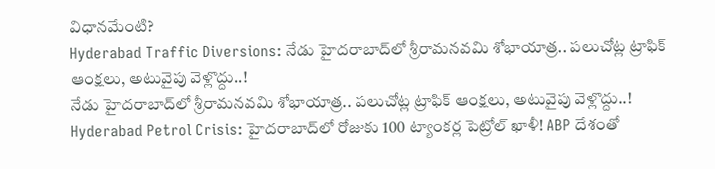విధానమేంటి?
Hyderabad Traffic Diversions: నేడు హైదరాబాద్‌లో శ్రీరామనవమి శోభాయాత్ర.. పలుచోట్ల ట్రాఫిక్ ఆంక్షలు, అటువైపు వెళ్లొద్దు..!
నేడు హైదరాబాద్‌లో శ్రీరామనవమి శోభాయాత్ర.. పలుచోట్ల ట్రాఫిక్ ఆంక్షలు, అటువైపు వెళ్లొద్దు..!
Hyderabad Petrol Crisis: హైదరాబాద్‌లో రోజుకు 100 ట్యాంకర్ల పెట్రోల్ ఖాళీ! ABP దేశంతో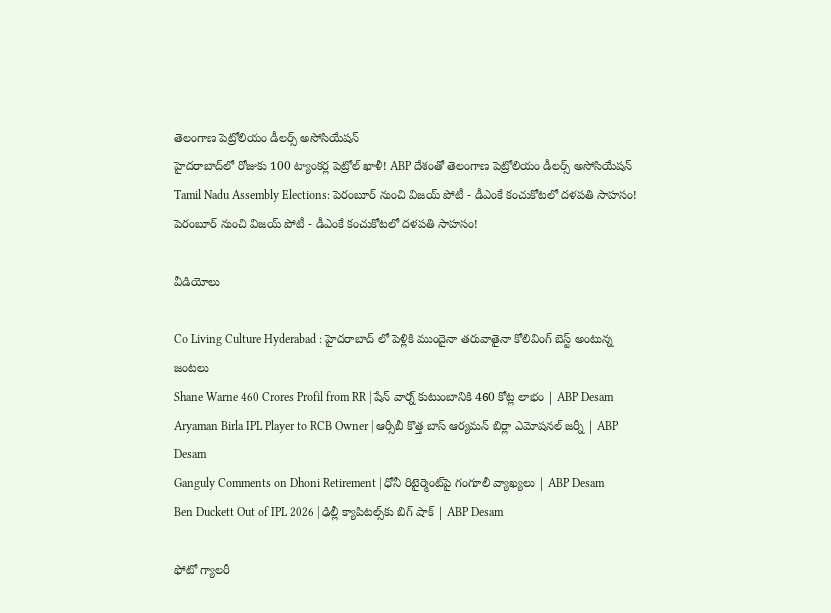తెలంగాణ పెట్రోలియం డీలర్స్ అసోసియేషన్
హైదరాబాద్‌లో రోజుకు 100 ట్యాంకర్ల పెట్రోల్ ఖాళీ! ABP దేశంతో తెలంగాణ పెట్రోలియం డీలర్స్ అసోసియేషన్
Tamil Nadu Assembly Elections: పెరంబూర్ నుంచి విజయ్ పోటీ - డీఎంకే కంచుకోటలో దళపతి సాహసం!
పెరంబూర్ నుంచి విజయ్ పోటీ - డీఎంకే కంచుకోటలో దళపతి సాహసం!

వీడియోలు

Co Living Culture Hyderabad : హైదరాబాద్ లో పెళ్లికి ముందైనా తరువాతైనా కోలివింగ్ బెస్ట్ అంటున్న జంటలు
Shane Warne 460 Crores Profil from RR | షేన్ వార్న్ కుటుంబానికి 460 కోట్ల లాభం | ABP Desam
Aryaman Birla IPL Player to RCB Owner | ఆర్సీబీ కొత్త బాస్ ఆర్యమన్ బిర్లా ఎమోషనల్ జర్నీ | ABP Desam
Ganguly Comments on Dhoni Retirement | ధోనీ రిటైర్మెంట్‌పై గంగూలీ వ్యాఖ్యలు | ABP Desam
Ben Duckett Out of IPL 2026 | ఢిల్లీ క్యాపిటల్స్‌కు బిగ్ షాక్ | ABP Desam

ఫోటో గ్యాలరీ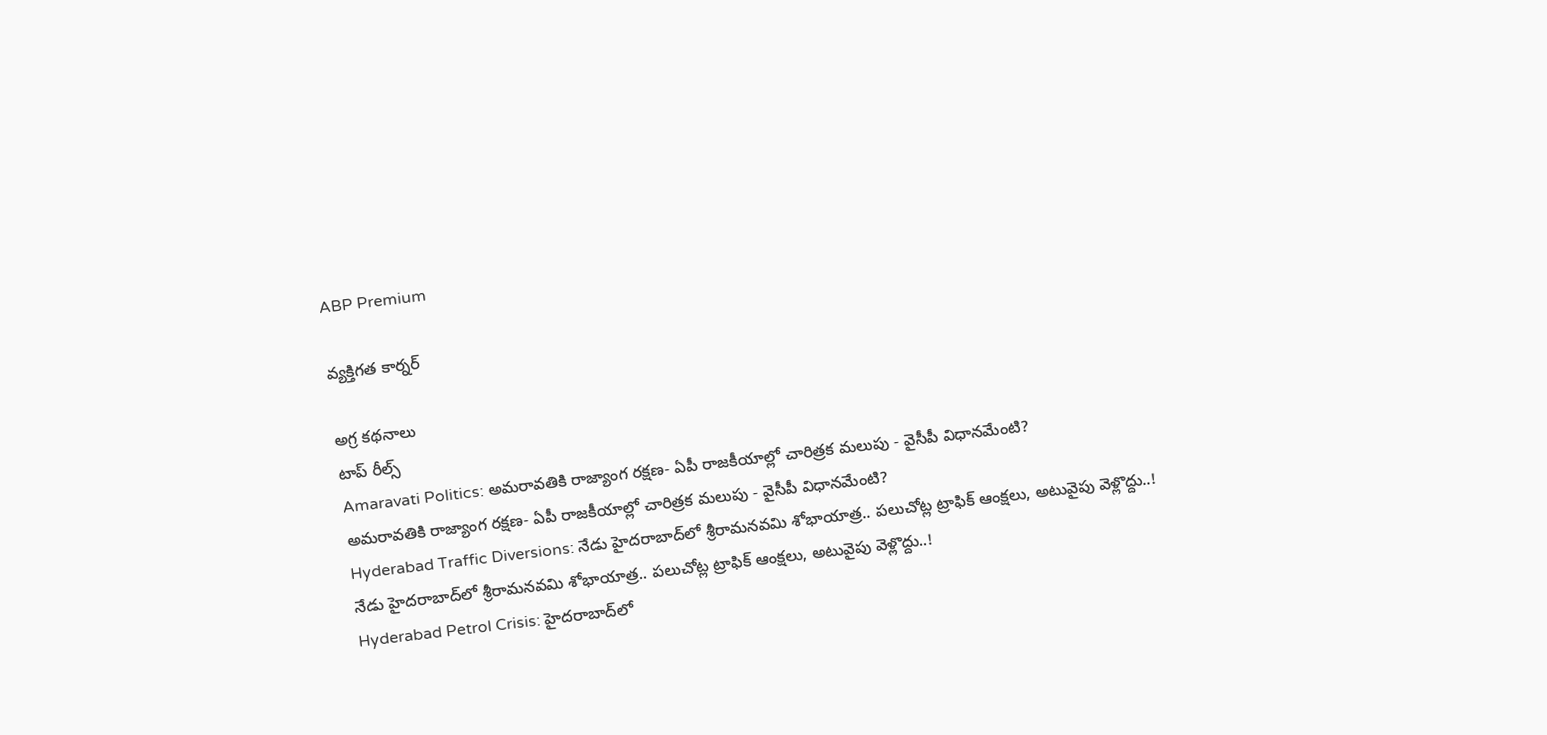ABP Premium

వ్యక్తిగత కార్నర్

అగ్ర కథనాలు
టాప్ రీల్స్
Amaravati Politics: అమరావతికి రాజ్యాంగ రక్షణ- ఏపీ రాజకీయాల్లో చారిత్రక మలుపు - వైసీపీ విధానమేంటి?
అమరావతికి రాజ్యాంగ రక్షణ- ఏపీ రాజకీయాల్లో చారిత్రక మలుపు - వైసీపీ విధానమేంటి?
Hyderabad Traffic Diversions: నేడు హైదరాబాద్‌లో శ్రీరామనవమి శోభాయాత్ర.. పలుచోట్ల ట్రాఫిక్ ఆంక్షలు, అటువైపు వెళ్లొద్దు..!
నేడు హైదరాబాద్‌లో శ్రీరామనవమి శోభాయాత్ర.. పలుచోట్ల ట్రాఫిక్ ఆంక్షలు, అటువైపు వెళ్లొద్దు..!
Hyderabad Petrol Crisis: హైదరాబాద్‌లో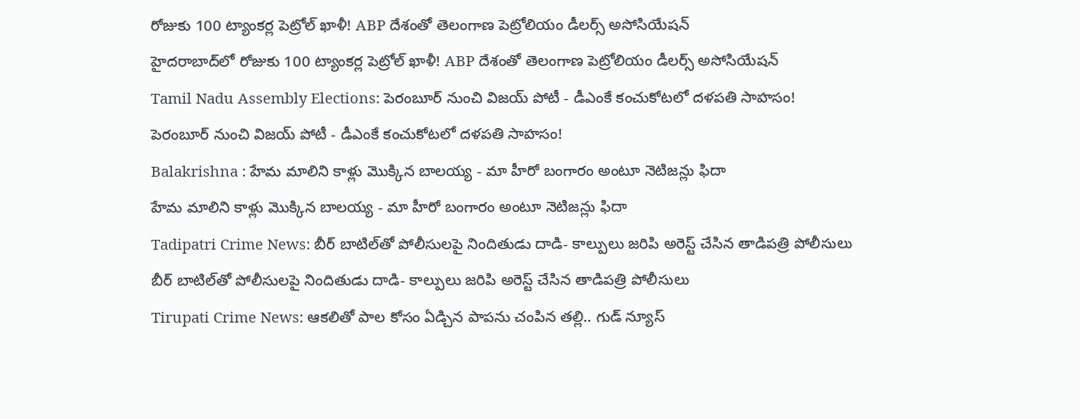రోజుకు 100 ట్యాంకర్ల పెట్రోల్ ఖాళీ! ABP దేశంతో తెలంగాణ పెట్రోలియం డీలర్స్ అసోసియేషన్
హైదరాబాద్‌లో రోజుకు 100 ట్యాంకర్ల పెట్రోల్ ఖాళీ! ABP దేశంతో తెలంగాణ పెట్రోలియం డీలర్స్ అసోసియేషన్
Tamil Nadu Assembly Elections: పెరంబూర్ నుంచి విజయ్ పోటీ - డీఎంకే కంచుకోటలో దళపతి సాహసం!
పెరంబూర్ నుంచి విజయ్ పోటీ - డీఎంకే కంచుకోటలో దళపతి సాహసం!
Balakrishna : హేమ మాలిని కాళ్లు మొక్కిన బాలయ్య - మా హీరో బంగారం అంటూ నెటిజన్లు ఫిదా
హేమ మాలిని కాళ్లు మొక్కిన బాలయ్య - మా హీరో బంగారం అంటూ నెటిజన్లు ఫిదా
Tadipatri Crime News: బీర్ బాటిల్‌తో పోలీసులపై నిందితుడు దాడి- కాల్పులు జరిపి అరెస్ట్ చేసిన తాడిపత్రి పోలీసులు
బీర్ బాటిల్‌తో పోలీసులపై నిందితుడు దాడి- కాల్పులు జరిపి అరెస్ట్ చేసిన తాడిపత్రి పోలీసులు
Tirupati Crime News: ఆకలితో పాల కోసం ఏడ్చిన పాపను చంపిన తల్లి.. గుడ్ న్యూస్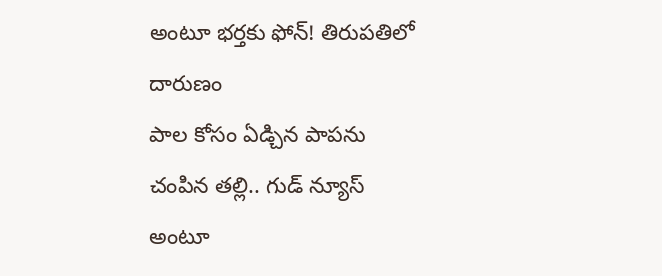అంటూ భర్తకు ఫోన్! తిరుపతిలో దారుణం
పాల కోసం ఏడ్చిన పాపను చంపిన తల్లి.. గుడ్ న్యూస్ అంటూ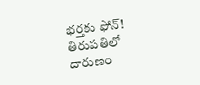భర్తకు ఫోన్! తిరుపతిలో దారుణం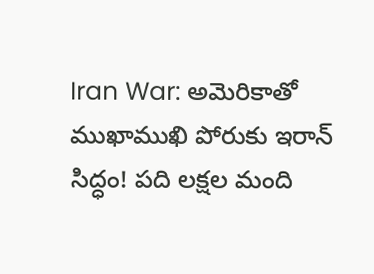Iran War: అమెరికాతో ముఖాముఖి పోరుకు ఇరాన్ సిద్ధం! పది లక్షల మంది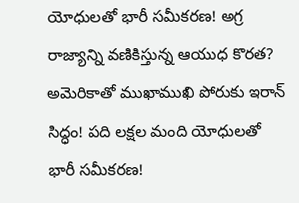యోధులతో భారీ సమీకరణ! అగ్ర రాజ్యాన్ని వణికిస్తున్న ఆయుధ కొరత?
అమెరికాతో ముఖాముఖి పోరుకు ఇరాన్ సిద్ధం! పది లక్షల మంది యోధులతో భారీ సమీకరణ!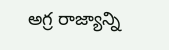అగ్ర రాజ్యాన్ని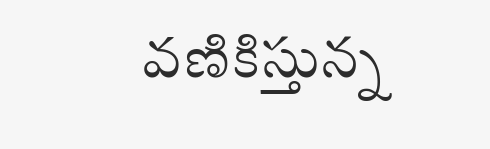వణికిస్తున్న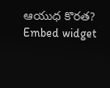ఆయుధ కొరత?
Embed widget